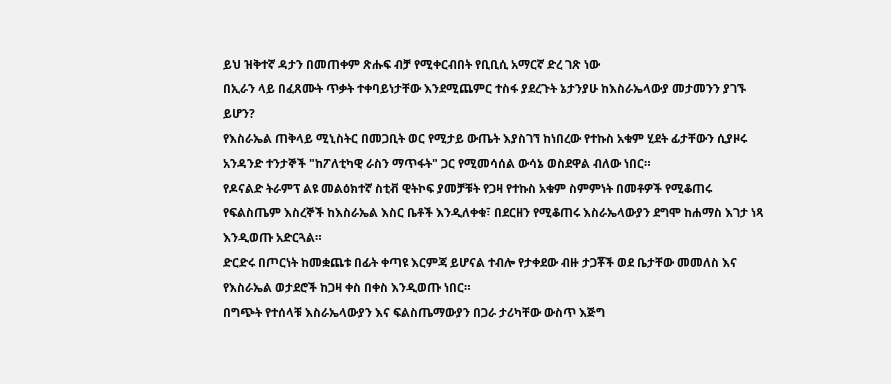ይህ ዝቅተኛ ዳታን በመጠቀም ጽሑፍ ብቻ የሚቀርብበት የቢቢሲ አማርኛ ድረ ገጽ ነው
በኢራን ላይ በፈጸሙት ጥቃት ተቀባይነታቸው እንደሚጨምር ተስፋ ያደረጉት ኔታንያሁ ከእስራኤላውያ መታመንን ያገኙ ይሆን?
የእስራኤል ጠቅላይ ሚኒስትር በመጋቢት ወር የሚታይ ውጤት እያስገኘ ከነበረው የተኩስ አቁም ሂደት ፊታቸውን ሲያዞሩ አንዳንድ ተንታኞች "ከፖለቲካዊ ራስን ማጥፋት" ጋር የሚመሳሰል ውሳኔ ወስደዋል ብለው ነበር።
የዶናልድ ትራምፕ ልዩ መልዕክተኛ ስቲቭ ዊትኮፍ ያመቻቹት የጋዛ የተኩስ አቁም ስምምነት በመቶዎች የሚቆጠሩ የፍልስጤም እስረኞች ከእስራኤል እስር ቤቶች እንዲለቀቁ፣ በደርዘን የሚቆጠሩ እስራኤላውያን ደግሞ ከሐማስ እገታ ነጻ እንዲወጡ አድርጓል።
ድርድሩ በጦርነት ከመቋጨቱ በፊት ቀጣዩ እርምጃ ይሆናል ተብሎ የታቀደው ብዙ ታጋቾች ወደ ቤታቸው መመለስ እና የእስራኤል ወታደሮች ከጋዛ ቀስ በቀስ እንዲወጡ ነበር።
በግጭት የተሰላቹ እስራኤላውያን እና ፍልስጤማውያን በጋራ ታሪካቸው ውስጥ እጅግ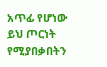አጥፊ የሆነው ይህ ጦርነት የሚያበቃበትን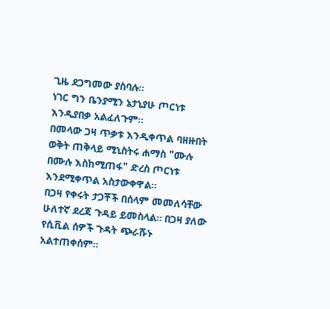ጊዜ ደጋግመው ያስባሉ።
ነገር ግን ቤንያሚን ኔታኒያሁ ጦርነቱ እንዲያበቃ አልፈለጉም።
በመላው ጋዛ ጥቃቱ እንዲቀጥል ባዘዙበት ወቅት ጠቅላይ ሚኒስትሩ ሐማስ "ሙሉ በሙሉ እስከሚጠፋ" ድረስ ጦርነቱ እንደሚቀጥል አስታውቀዋል።
በጋዛ የቀሩት ታጋቾች በሰላም መመለሳቸው ሁለተኛ ደረጃ ጉዳይ ይመስላል። በጋዛ ያለው የሲቪል ሰዎች ጉዳት ጭራሹኑ አልተጠቀሰም።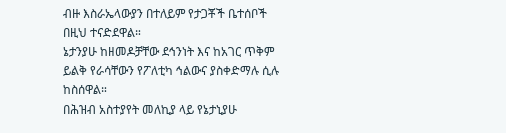ብዙ እስራኤላውያን በተለይም የታጋቾች ቤተሰቦች በዚህ ተናድደዋል።
ኔታንያሁ ከዘመዶቻቸው ደኅንነት እና ከአገር ጥቅም ይልቅ የራሳቸውን የፖለቲካ ኅልውና ያስቀድማሉ ሲሉ ከስሰዋል።
በሕዝብ አስተያየት መለኪያ ላይ የኔታኒያሁ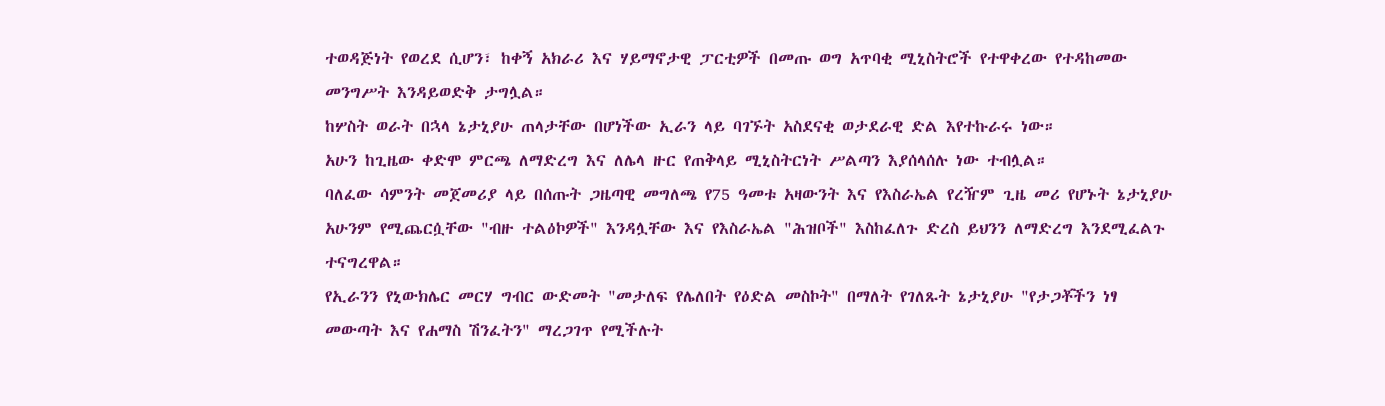ተወዳጅነት የወረደ ሲሆን፣ ከቀኝ አክራሪ እና ሃይማኖታዊ ፓርቲዎች በመጡ ወግ አጥባቂ ሚኒስትሮች የተዋቀረው የተዳከመው መንግሥት እንዳይወድቅ ታግሏል።
ከሦስት ወራት በኋላ ኔታኒያሁ ጠላታቸው በሆነችው ኢራን ላይ ባገኙት አስደናቂ ወታደራዊ ድል እየተኩራሩ ነው።
አሁን ከጊዜው ቀድሞ ምርጫ ለማድረግ እና ለሌላ ዙር የጠቅላይ ሚኒስትርነት ሥልጣን እያሰላሰሉ ነው ተብሏል።
ባለፈው ሳምንት መጀመሪያ ላይ በሰጡት ጋዜጣዊ መግለጫ የ75 ዓመቱ አዛውንት እና የእስራኤል የረዥም ጊዜ መሪ የሆኑት ኔታኒያሁ አሁንም የሚጨርሷቸው "ብዙ ተልዕኮዎች" እንዳሏቸው እና የእስራኤል "ሕዝቦች" እስከፈለጉ ድረስ ይህንን ለማድረግ እንደሚፈልጉ ተናግረዋል።
የኢራንን የኒውክሌር መርሃ ግብር ውድመት "መታለፍ የሌለበት የዕድል መስኮት" በማለት የገለጹት ኔታኒያሁ "የታጋቾችን ነፃ መውጣት እና የሐማስ ሽንፈትን" ማረጋገጥ የሚችሉት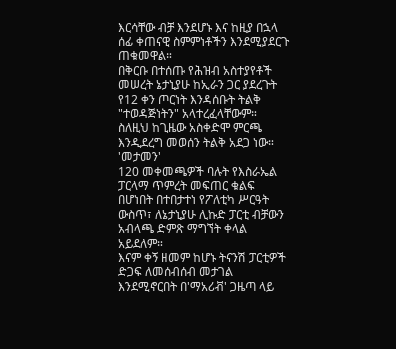እርሳቸው ብቻ እንደሆኑ እና ከዚያ በኋላ ሰፊ ቀጠናዊ ስምምነቶችን እንደሚያደርጉ ጠቁመዋል።
በቅርቡ በተሰጡ የሕዝብ አስተያየቶች መሠረት ኔታኒያሁ ከኢራን ጋር ያደረጉት የ12 ቀን ጦርነት እንዳሰቡት ትልቅ "ተወዳጅነትን" አላተረፈላቸውም።
ስለዚህ ከጊዜው አስቀድሞ ምርጫ እንዲደረግ መወሰን ትልቅ አደጋ ነው።
'መታመን'
120 መቀመጫዎች ባሉት የእስራኤል ፓርላማ ጥምረት መፍጠር ቁልፍ በሆነበት በተበታተነ የፖለቲካ ሥርዓት ውስጥ፣ ለኔታኒያሁ ሊኩድ ፓርቲ ብቻውን አብላጫ ድምጽ ማግኘት ቀላል አይደለም።
እናም ቀኝ ዘመም ከሆኑ ትናንሽ ፓርቲዎች ድጋፍ ለመሰብሰብ መታገል እንደሚኖርበት በ'ማአሪቭ' ጋዜጣ ላይ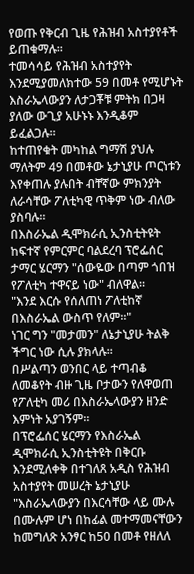የወጡ የቅርብ ጊዜ የሕዝብ አስተያየቶች ይጠቁማሉ።
ተመሳሳይ የሕዝብ አስተያየት እንደሚያመለክተው 59 በመቶ የሚሆኑት እስራኤላውያን ለታጋቾቹ ምትክ በጋዛ ያለው ውጊያ አሁኑኑ እንዲቆም ይፈልጋሉ።
ከተጠየቁት መካከል ግማሽ ያህሉ ማለትም 49 በመቶው ኔታኒያሁ ጦርነቱን እየቀጠሉ ያሉበት ብቸኛው ምክንያት ለራሳቸው ፖለቲካዊ ጥቅም ነው ብለው ያስባሉ።
በእስራኤል ዲሞክራሲ ኢንስቲትዩት ከፍተኛ የምርምር ባልደረባ ፕሮፌሰር ታማር ሄርማን "ሰውዬው በጣም ጎበዝ የፖለቲካ ተዋናይ ነው" ብለዋል።
"እንደ እርሱ የሰለጠነ ፖለቲከኛ በእስራኤል ውስጥ የለም።"
ነገር ግን "መታመን" ለኔታኒያሁ ትልቅ ችግር ነው ሲሉ ያክላሉ።
በሥልጣን ወንበር ላይ ተጣብቆ ለመቆየት ብዙ ጊዜ ቦታውን የለዋወጠ የፖለቲካ መሪ በእስራኤላውያን ዘንድ እምነት አያገኝም።
በፕሮፌሰር ሄርማን የእስራኤል ዲሞክራሲ ኢንስቲትዩት በቅርቡ እንደሚለቀቅ በተገለጸ አዲስ የሕዝብ አስተያየት መሠረት ኔታኒያሁ "እስራኤላውያን በእርሳቸው ላይ ሙሉ በሙሉም ሆነ በከፊል መተማመናቸውን ከመግለጽ አንፃር ከ50 በመቶ የዘለለ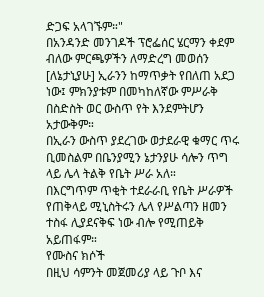ድጋፍ አላገኙም።"
በአንዳንድ መንገዶች ፕሮፌሰር ሄርማን ቀደም ብለው ምርጫዎችን ለማድረግ መወሰን [ለኔታኒያሁ] ኢራንን ከማጥቃት የበለጠ አደጋ ነው፤ ምክንያቱም በመካከለኛው ምሥራቅ በስድስት ወር ውስጥ የት እንደምትሆን አታውቅም።
በኢራን ውስጥ ያደረገው ወታደራዊ ቁማር ጥሩ ቢመስልም በቤንያሚን ኔታንያሁ ሳሎን ጥግ ላይ ሌላ ትልቅ የቤት ሥራ አለ።
በእርግጥም ጥቂት ተደራራቢ የቤት ሥራዎች የጠቅላይ ሚኒስትሩን ሌላ የሥልጣን ዘመን ተስፋ ሊያደናቅፍ ነው ብሎ የሚጠይቅ አይጠፋም።
የሙስና ክሶች
በዚህ ሳምንት መጀመሪያ ላይ ጉቦ እና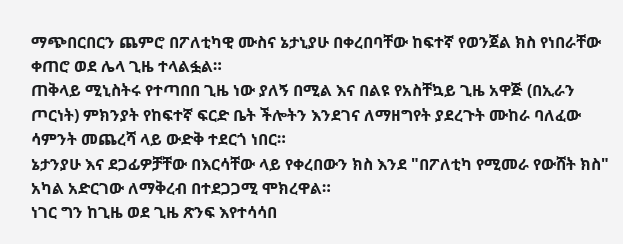ማጭበርበርን ጨምሮ በፖለቲካዊ ሙስና ኔታኒያሁ በቀረበባቸው ከፍተኛ የወንጀል ክስ የነበራቸው ቀጠሮ ወደ ሌላ ጊዜ ተላልፏል።
ጠቅላይ ሚኒስትሩ የተጣበበ ጊዜ ነው ያለኝ በሚል እና በልዩ የአስቸኳይ ጊዜ አዋጅ (በኢራን ጦርነት) ምክንያት የከፍተኛ ፍርድ ቤት ችሎትን እንደገና ለማዘግየት ያደረጉት ሙከራ ባለፈው ሳምንት መጨረሻ ላይ ውድቅ ተደርጎ ነበር።
ኔታንያሁ እና ደጋፊዎቻቸው በእርሳቸው ላይ የቀረበውን ክስ እንደ "በፖለቲካ የሚመራ የውሸት ክስ" አካል አድርገው ለማቅረብ በተደጋጋሚ ሞክረዋል።
ነገር ግን ከጊዜ ወደ ጊዜ ጽንፍ እየተሳሳበ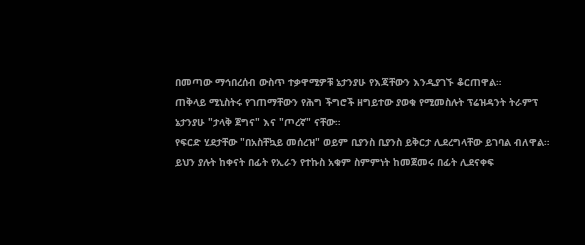በመጣው ማኅበረሰብ ውስጥ ተቃዋሚዎቹ ኔታንያሁ የእጃቸውን እንዲያገኙ ቆርጠዋል።
ጠቅላይ ሚኒስትሩ የገጠማቸውን የሕግ ችግሮች ዘግይተው ያወቁ የሚመስሉት ፕሬዝዳንት ትራምፕ ኔታንያሁ "ታላቅ ጀግና" እና "ጦረኛ" ናቸው።
የፍርድ ሂደታቸው "በአስቸኳይ መሰረዝ" ወይም ቢያንስ ቢያንስ ይቅርታ ሊደረግላቸው ይገባል ብለዋል።
ይህን ያሉት ከቀናት በፊት የኢራን የተኩስ አቁም ስምምነት ከመጀመሩ በፊት ሊደናቀፍ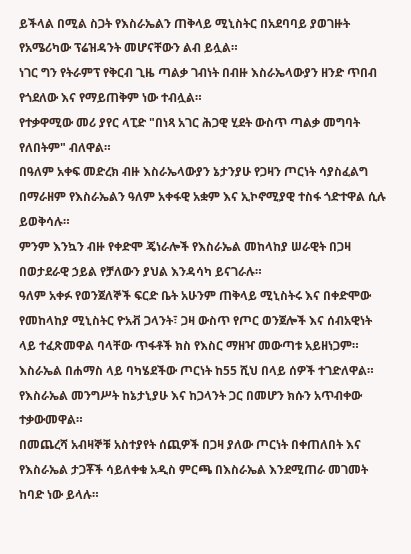ይችላል በሚል ስጋት የእስራኤልን ጠቅላይ ሚኒስትር በአደባባይ ያወገዙት የአሜሪካው ፕሬዝዳንት መሆናቸውን ልብ ይሏል።
ነገር ግን የትራምፕ የቅርብ ጊዜ ጣልቃ ገብነት በብዙ እስራኤላውያን ዘንድ ጥበብ የጎደለው እና የማይጠቅም ነው ተብሏል።
የተቃዋሚው መሪ ያየር ላፒድ "በነጻ አገር ሕጋዊ ሂደት ውስጥ ጣልቃ መግባት የለበትም" ብለዋል።
በዓለም አቀፍ መድረክ ብዙ እስራኤላውያን ኔታንያሁ የጋዛን ጦርነት ሳያስፈልግ በማራዘም የእስራኤልን ዓለም አቀፋዊ አቋም እና ኢኮኖሚያዊ ተስፋ ጎድተዋል ሲሉ ይወቅሳሉ።
ምንም እንኳን ብዙ የቀድሞ ጄነራሎች የእስራኤል መከላከያ ሠራዊት በጋዛ በወታደራዊ ኃይል የቻለውን ያህል እንዳሳካ ይናገራሉ።
ዓለም አቀፉ የወንጀለኞች ፍርድ ቤት አሁንም ጠቅላይ ሚኒስትሩ እና በቀድሞው የመከላከያ ሚኒስትር ዮአቭ ጋላንት፣ ጋዛ ውስጥ የጦር ወንጀሎች እና ሰብአዊነት ላይ ተፈጽመዋል ባላቸው ጥፋቶች ክስ የእስር ማዘዣ መውጣቱ አይዘነጋም።
እስራኤል በሐማስ ላይ ባካሄደችው ጦርነት ከ55 ሺህ በላይ ሰዎች ተገድለዋል።
የእስራኤል መንግሥት ከኔታኒያሁ እና ከጋላንት ጋር በመሆን ክሱን አጥብቀው ተቃውመዋል።
በመጨረሻ አብዛኞቹ አስተያየት ሰጪዎች በጋዛ ያለው ጦርነት በቀጠለበት እና የእስራኤል ታጋቾች ሳይለቀቁ አዲስ ምርጫ በእስራኤል እንደሚጠራ መገመት ከባድ ነው ይላሉ።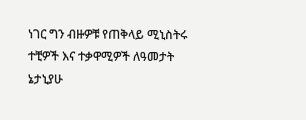ነገር ግን ብዙዎቹ የጠቅላይ ሚኒስትሩ ተቺዎች እና ተቃዋሚዎች ለዓመታት ኔታኒያሁ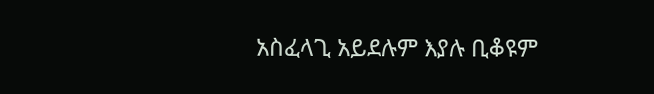አስፈላጊ አይደሉም እያሉ ቢቆዩም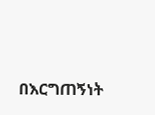በእርግጠኝነት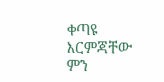ቀጣዩ እርምጃቸው ምን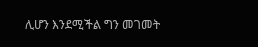ሊሆን እንደሚችል ግን መገመት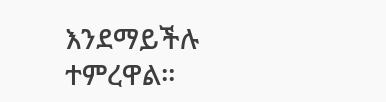እንደማይችሉ ተምረዋል።